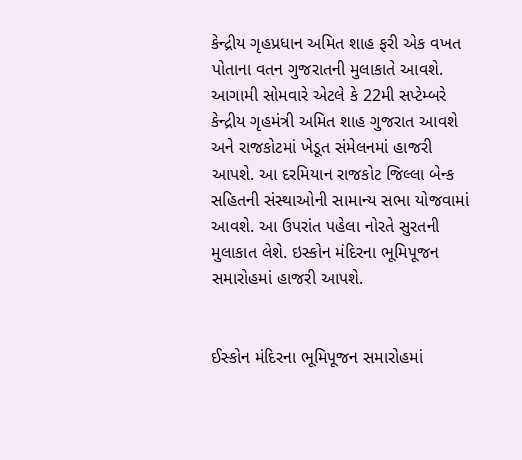કેન્દ્રીય ગૃહપ્રધાન અમિત શાહ ફરી એક વખત પોતાના વતન ગુજરાતની મુલાકાતે આવશે. આગામી સોમવારે એટલે કે 22મી સપ્ટેમ્બરે કેન્દ્રીય ગૃહમંત્રી અમિત શાહ ગુજરાત આવશે અને રાજકોટમાં ખેડૂત સંમેલનમાં હાજરી આપશે. આ દરમિયાન રાજકોટ જિલ્લા બેન્ક સહિતની સંસ્થાઓની સામાન્ય સભા યોજવામાં આવશે. આ ઉપરાંત પહેલા નોરતે સુરતની મુલાકાત લેશે. ઇસ્કોન મંદિરના ભૂમિપૂજન સમારોહમાં હાજરી આપશે.


ઈસ્કોન મંદિરના ભૂમિપૂજન સમારોહમાં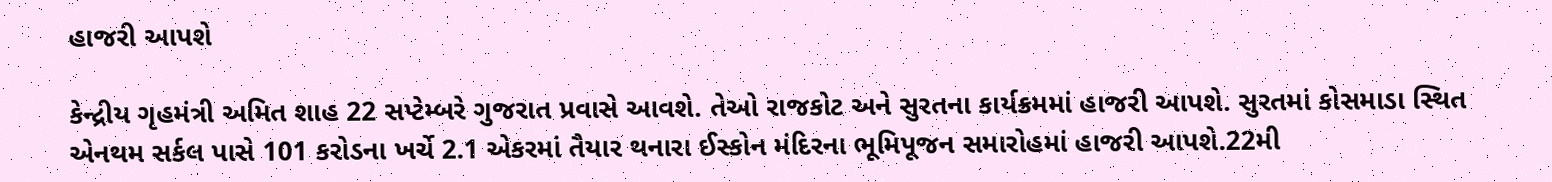હાજરી આપશે

કેન્દ્રીય ગૃહમંત્રી અમિત શાહ 22 સપ્ટેમ્બરે ગુજરાત પ્રવાસે આવશે. તેઓ રાજકોટ અને સુરતના કાર્યક્રમમાં હાજરી આપશે. સુરતમાં કોસમાડા સ્થિત એનથમ સર્કલ પાસે 101 કરોડના ખર્ચે 2.1 એકરમાં તૈયાર થનારા ઈસ્કોન મંદિરના ભૂમિપૂજન સમારોહમાં હાજરી આપશે.22મી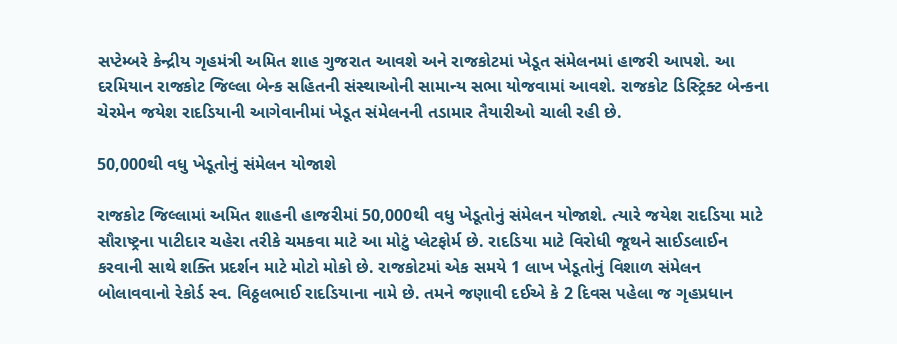સપ્ટેમ્બરે કેન્દ્રીય ગૃહમંત્રી અમિત શાહ ગુજરાત આવશે અને રાજકોટમાં ખેડૂત સંમેલનમાં હાજરી આપશે. આ દરમિયાન રાજકોટ જિલ્લા બેન્ક સહિતની સંસ્થાઓની સામાન્ય સભા યોજવામાં આવશે. રાજકોટ ડિસ્ટ્રિક્ટ બેન્કના ચેરમેન જયેશ રાદડિયાની આગેવાનીમાં ખેડૂત સંમેલનની તડામાર તૈયારીઓ ચાલી રહી છે.

50,000થી વધુ ખેડૂતોનું સંમેલન યોજાશે

રાજકોટ જિલ્લામાં અમિત શાહની હાજરીમાં 50,000થી વધુ ખેડૂતોનું સંમેલન યોજાશે. ત્યારે જયેશ રાદડિયા માટે સૌરાષ્ટ્રના પાટીદાર ચહેરા તરીકે ચમકવા માટે આ મોટું પ્લેટફોર્મ છે. રાદડિયા માટે વિરોધી જૂથને સાઈડલાઈન કરવાની સાથે શક્તિ પ્રદર્શન માટે મોટો મોકો છે. રાજકોટમાં એક સમયે 1 લાખ ખેડૂતોનું વિશાળ સંમેલન બોલાવવાનો રેકોર્ડ સ્વ. વિઠ્ઠલભાઈ રાદડિયાના નામે છે. તમને જણાવી દઈએ કે 2 દિવસ પહેલા જ ગૃહપ્રધાન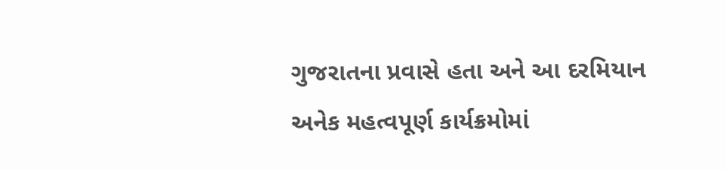ગુજરાતના પ્રવાસે હતા અને આ દરમિયાન અનેક મહત્વપૂર્ણ કાર્યક્રમોમાં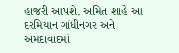હાજરી આપશે. અમિત શાહે આ દરમિયાન ગાંધીનગર અને અમદાવાદમાં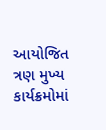આયોજિત ત્રણ મુખ્ય કાર્યક્રમોમાં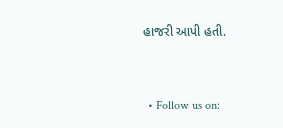હાજરી આપી હતી.


  • Follow us on: